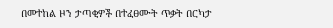በመተከል ዞን ታጣቂዎች በተፈፀሙት ጥቃት በርካታ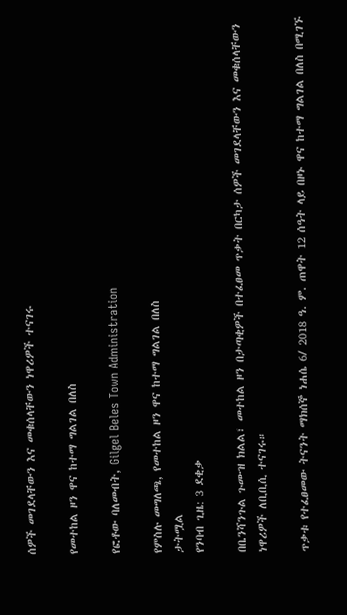ሰዎች መገደላቸውን እና መቁሰላቸውን ነዋሪዎች ተናገሩ

የመተከል ዞን ዋና ከተማ ግልገል በለስ

የፎቶው ባለመብት, Gilgel Beles Town Administration

የምስሉ መግለጫ, የመተከል ዞን ዋና ከተማ ግልገል በለስ
ታትሟል
የንባብ ጊዜ: 3 ደቂቃ

በቤንሻንጉል ጉሙዝ ክልል፣ መተከል ዞን በታጣቂዎች በተፈፀመ ጥቃት በርካታ ሰዎች መገደላቸውን እና መቁሰላቸውን ነዋሪዎች ለቢቢሲ ተናገሩ።

ጥቃቱ የተፈፀመው ትናንት ማክሰኞ ነሐሴ 6/ 2018 ዓ. ም. ጠዋት 12 ሰዓት ላይ በዞኑ ዋና ከተማ ግልገል በለስ በሚገኙ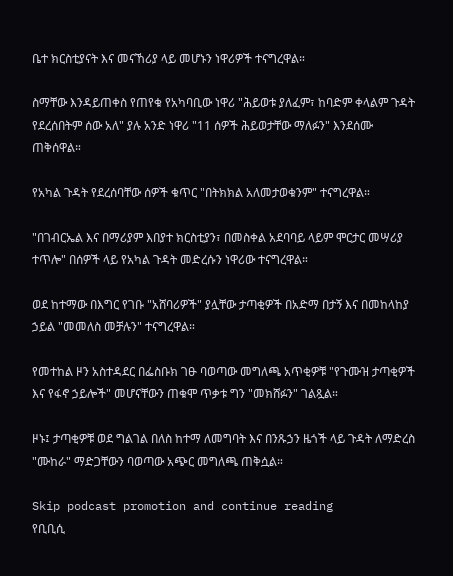ቤተ ክርስቲያናት እና መናኸሪያ ላይ መሆኑን ነዋሪዎች ተናግረዋል።

ስማቸው እንዳይጠቀስ የጠየቁ የአካባቢው ነዋሪ "ሕይወቱ ያለፈም፣ ከባድም ቀላልም ጉዳት የደረሰበትም ሰው አለ" ያሉ አንድ ነዋሪ "11 ሰዎች ሕይወታቸው ማለፉን" እንደሰሙ ጠቅሰዋል።

የአካል ጉዳት የደረሰባቸው ሰዎች ቁጥር "በትክክል አለመታወቁንም" ተናግረዋል።

"በገብርኤል እና በማሪያም እበያተ ክርስቲያን፣ በመስቀል አደባባይ ላይም ሞርታር መሣሪያ ተጥሎ" በሰዎች ላይ የአካል ጉዳት መድረሱን ነዋሪው ተናግረዋል።

ወደ ከተማው በእግር የገቡ "አሸባሪዎች" ያሏቸው ታጣቂዎች በአድማ በታኝ እና በመከላከያ ኃይል "መመለስ መቻሉን" ተናግረዋል።

የመተከል ዞን አስተዳደር በፌስቡክ ገፁ ባወጣው መግለጫ አጥቂዎቹ "የጉሙዝ ታጣቂዎች እና የፋኖ ኃይሎች" መሆናቸውን ጠቁሞ ጥቃቱ ግን "መክሸፉን" ገልጿል።

ዞኑ፤ ታጣቂዎቹ ወደ ግልገል በለስ ከተማ ለመግባት እና በንጹኃን ዜጎች ላይ ጉዳት ለማድረስ "ሙከራ" ማድጋቸውን ባወጣው አጭር መግለጫ ጠቅሷል።

Skip podcast promotion and continue reading
የቢቢሲ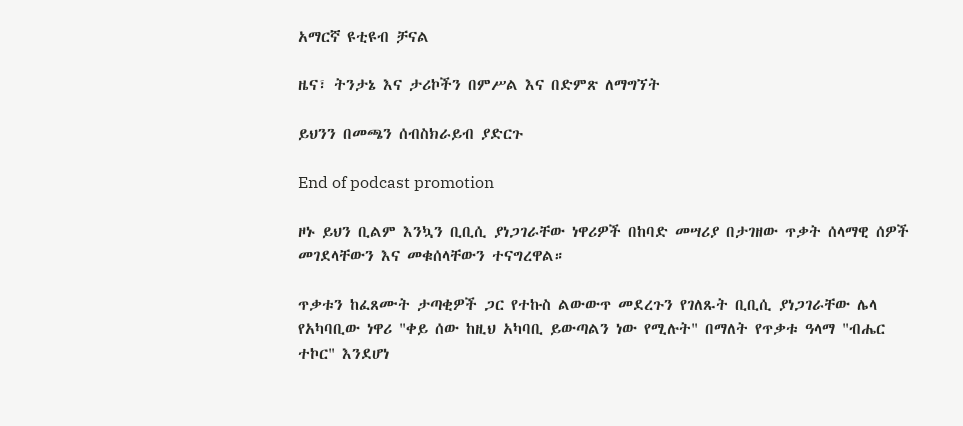አማርኛ ዩቲዩብ ቻናል

ዜና፣ ትንታኔ እና ታሪኮችን በምሥል እና በድምጽ ለማግኘት

ይህንን በመጫን ሰብስክራይብ ያድርጉ

End of podcast promotion

ዞኑ ይህን ቢልም እንኳን ቢቢሲ ያነጋገራቸው ነዋሪዎች በከባድ መሣሪያ በታገዘው ጥቃት ሰላማዊ ሰዎች መገደላቸውን እና መቁሰላቸውን ተናግረዋል።

ጥቃቱን ከፈጸሙት ታጣቂዎች ጋር የተኩስ ልውውጥ መደረጉን የገለጹት ቢቢሲ ያነጋገራቸው ሌላ የአካባቢው ነዋሪ "ቀይ ሰው ከዚህ አካባቢ ይውጣልን ነው የሚሉት" በማለት የጥቃቱ ዓላማ "ብሔር ተኮር" እንደሆነ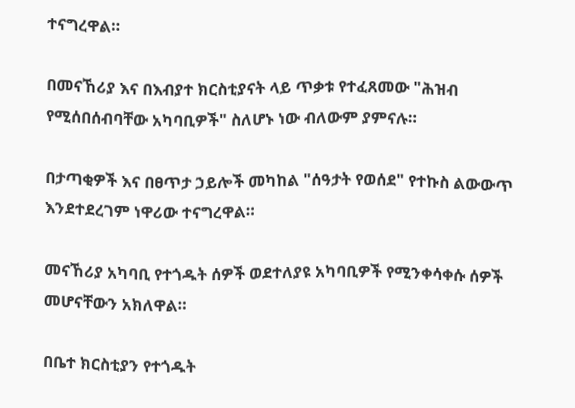ተናግረዋል።

በመናኸሪያ እና በእብያተ ክርስቲያናት ላይ ጥቃቱ የተፈጸመው "ሕዝብ የሚሰበሰብባቸው አካባቢዎች" ስለሆኑ ነው ብለውም ያምናሉ።

በታጣቂዎች እና በፀጥታ ኃይሎች መካከል "ሰዓታት የወሰደ" የተኩስ ልውውጥ እንደተደረገም ነዋሪው ተናግረዋል።

መናኸሪያ አካባቢ የተጎዱት ሰዎች ወደተለያዩ አካባቢዎች የሚንቀሳቀሱ ሰዎች መሆናቸውን አክለዋል።

በቤተ ክርስቲያን የተጎዱት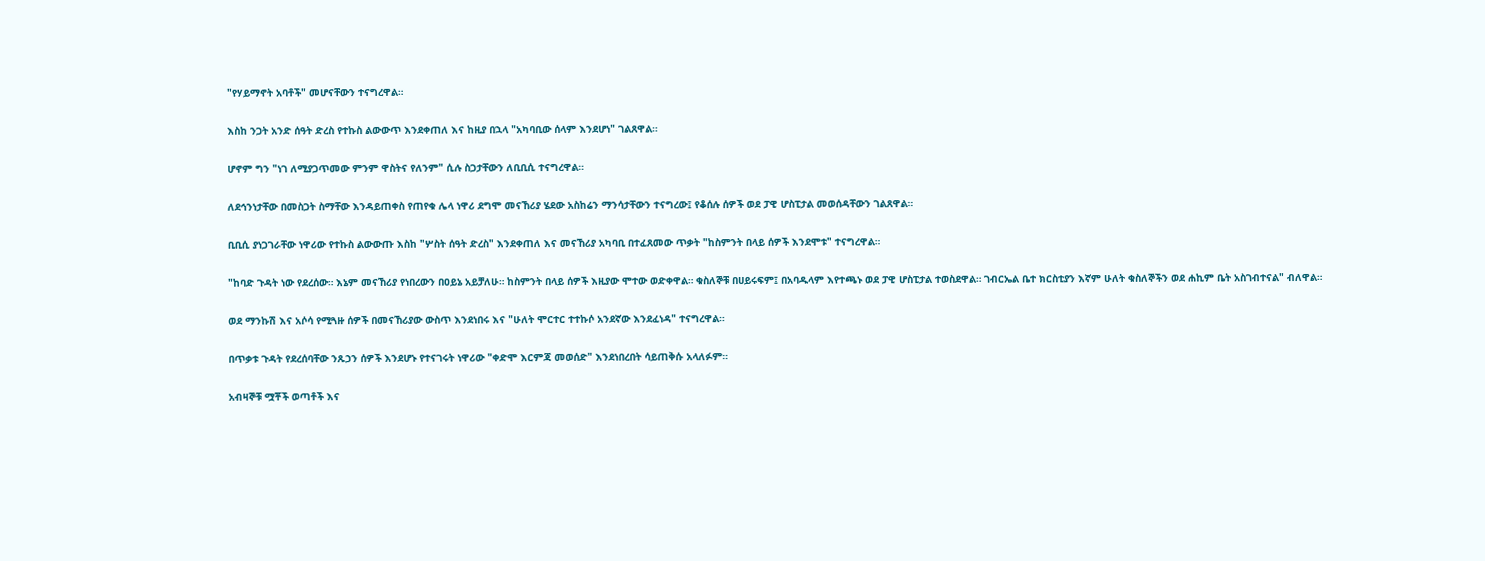"የሃይማኖት አባቶች" መሆናቸውን ተናግረዋል።

እስከ ንጋት አንድ ሰዓት ድረስ የተኩስ ልውውጥ እንደቀጠለ እና ከዚያ በኋላ "አካባቢው ሰላም እንደሆነ" ገልጸዋል።

ሆኖም ግን "ነገ ለሚያጋጥመው ምንም ዋስትና የለንም" ሲሉ ስጋታቸውን ለቢቢሲ ተናግረዋል።

ለደኅንነታቸው በመስጋት ስማቸው እንዳይጠቀስ የጠየቁ ሌላ ነዋሪ ደግሞ መናኸሪያ ሄደው አስከሬን ማንሳታቸውን ተናግረው፤ የቆሰሉ ሰዎች ወደ ፓዊ ሆስፒታል መወሰዳቸውን ገልጸዋል።

ቢቢሲ ያነጋገራቸው ነዋሪው የተኩስ ልውውጡ እስከ "ሦስት ሰዓት ድረስ" እንደቀጠለ እና መናኸሪያ አካባቢ በተፈጸመው ጥቃት "ከስምንት በላይ ሰዎች እንደሞቱ" ተናግረዋል።

"ከባድ ጉዳት ነው የደረሰው። እኔም መናኸሪያ የነበረውን በዐይኔ አይቻለሁ። ከስምንት በላይ ሰዎች እዚያው ሞተው ወድቀዋል። ቁስለኞቹ በሀይሩፍም፤ በአባዱላም እየተጫኑ ወደ ፓዊ ሆስፒታል ተወስደዋል። ገብርኤል ቤተ ክርስቲያን እኛም ሁለት ቁስለኞችን ወደ ሐኪም ቤት አስገብተናል" ብለዋል።

ወደ ማንኩሽ እና አሶሳ የሚጓዙ ሰዎች በመናኸሪያው ውስጥ እንደነበሩ እና "ሁለት ሞርተር ተተኩሶ አንደኛው እንደፈነዳ" ተናግረዋል።

በጥቃቱ ጉዳት የደረሰባቸው ንጹኃን ሰዎች እንደሆኑ የተናገሩት ነዋሪው "ቀድሞ እርምጃ መወሰድ" እንደነበረበት ሳይጠቅሱ አላለፉም።

አብዛኞቹ ሟቾች ወጣቶች እና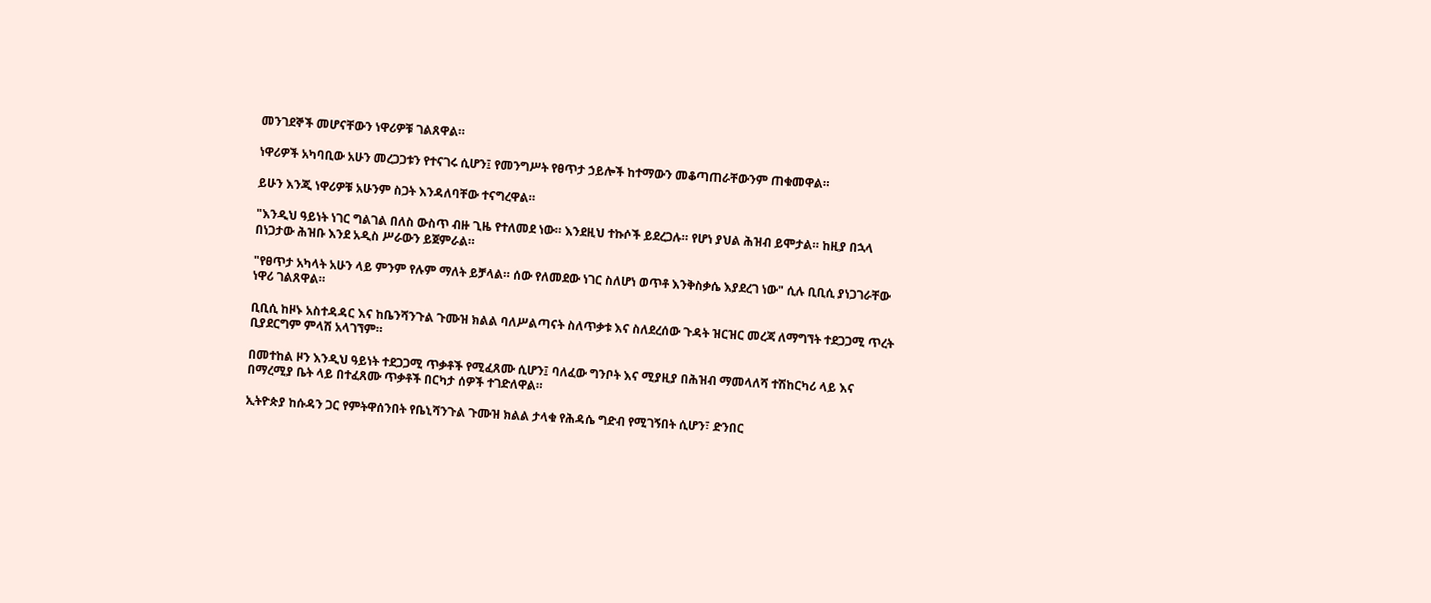መንገደኞች መሆናቸውን ነዋሪዎቹ ገልጸዋል።

ነዋሪዎች አካባቢው አሁን መረጋጋቱን የተናገሩ ሲሆን፤ የመንግሥት የፀጥታ ኃይሎች ከተማውን መቆጣጠራቸውንም ጠቁመዋል።

ይሁን እንጂ ነዋሪዎቹ አሁንም ስጋት እንዳለባቸው ተናግረዋል።

"እንዲህ ዓይነት ነገር ግልገል በለስ ውስጥ ብዙ ጊዜ የተለመደ ነው። እንደዚህ ተኩሶች ይደረጋሉ። የሆነ ያህል ሕዝብ ይሞታል። ከዚያ በኋላ በነጋታው ሕዝቡ እንደ አዲስ ሥራውን ይጀምራል።

"የፀጥታ አካላት አሁን ላይ ምንም የሉም ማለት ይቻላል። ሰው የለመደው ነገር ስለሆነ ወጥቶ እንቅስቃሴ እያደረገ ነው" ሲሉ ቢቢሲ ያነጋገራቸው ነዋሪ ገልጸዋል።

ቢቢሲ ከዞኑ አስተዳዳር እና ከቤንሻንጉል ጉሙዝ ክልል ባለሥልጣናት ስለጥቃቱ እና ስለደረሰው ጉዳት ዝርዝር መረጃ ለማግኘት ተደጋጋሚ ጥረት ቢያደርግም ምላሽ አላገኘም።

በመተከል ዞን እንዲህ ዓይነት ተደጋጋሚ ጥቃቶች የሚፈጸሙ ሲሆን፤ ባለፈው ግንቦት እና ሚያዚያ በሕዝብ ማመላለሻ ተሽከርካሪ ላይ እና በማረሚያ ቤት ላይ በተፈጸሙ ጥቃቶች በርካታ ሰዎች ተገድለዋል።

ኢትዮጵያ ከሱዳን ጋር የምትዋሰንበት የቤኒሻንጉል ጉሙዝ ክልል ታላቁ የሕዳሴ ግድብ የሚገኝበት ሲሆን፣ ድንበር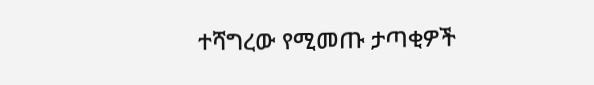ተሻግረው የሚመጡ ታጣቂዎች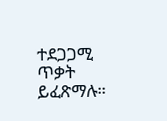ተደጋጋሚ ጥቃት ይፈጽማሉ።